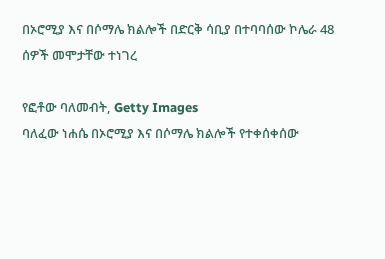በኦሮሚያ እና በሶማሌ ክልሎች በድርቅ ሳቢያ በተባባሰው ኮሌራ 48 ሰዎች መሞታቸው ተነገረ

የፎቶው ባለመብት, Getty Images
ባለፈው ነሐሴ በኦሮሚያ እና በሶማሌ ክልሎች የተቀሰቀሰው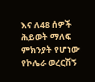እና ለ48 ሰዎች ሕይወት ማለፍ ምክንያት የሆነው የኮሌራ ወረርሽኝ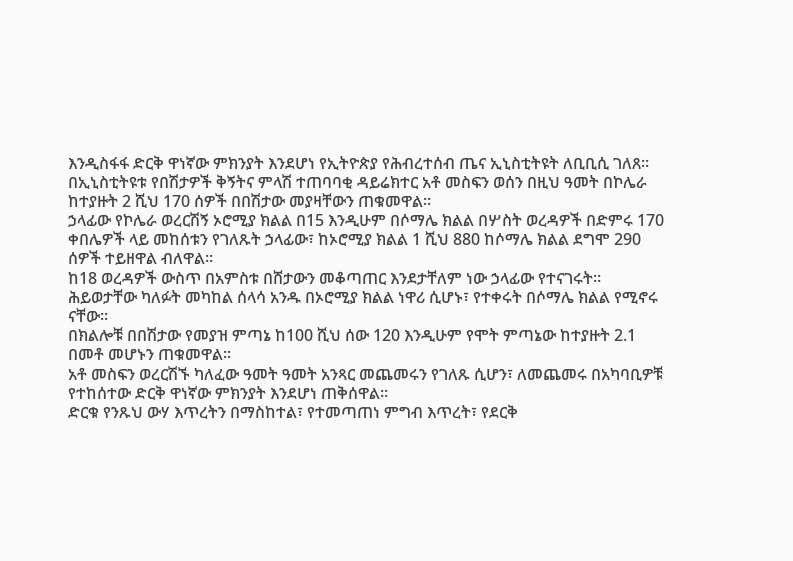እንዲስፋፋ ድርቅ ዋነኛው ምክንያት እንደሆነ የኢትዮጵያ የሕብረተሰብ ጤና ኢኒስቲትዩት ለቢቢሲ ገለጸ።
በኢኒስቲትዩቱ የበሽታዎች ቅኝትና ምላሽ ተጠባባቂ ዳይሬክተር አቶ መስፍን ወሰን በዚህ ዓመት በኮሌራ ከተያዙት 2 ሺህ 170 ሰዎች በበሽታው መያዛቸውን ጠቁመዋል።
ኃላፊው የኮሌራ ወረርሽኝ ኦሮሚያ ክልል በ15 እንዲሁም በሶማሌ ክልል በሦስት ወረዳዎች በድምሩ 170 ቀበሌዎች ላይ መከሰቱን የገለጹት ኃላፊው፣ ከኦሮሚያ ክልል 1 ሺህ 880 ከሶማሌ ክልል ደግሞ 290 ሰዎች ተይዘዋል ብለዋል።
ከ18 ወረዳዎች ውስጥ በአምስቱ በሸታውን መቆጣጠር እንደታቸለም ነው ኃላፊው የተናገሩት።
ሕይወታቸው ካለፉት መካከል ሰላሳ አንዱ በኦሮሚያ ክልል ነዋሪ ሲሆኑ፣ የተቀሩት በሶማሌ ክልል የሚኖሩ ናቸው።
በክልሎቹ በበሽታው የመያዝ ምጣኔ ከ100 ሺህ ሰው 120 እንዲሁም የሞት ምጣኔው ከተያዙት 2.1 በመቶ መሆኑን ጠቁመዋል።
አቶ መስፍን ወረርሽኙ ካለፈው ዓመት ዓመት አንጻር መጨመሩን የገለጹ ሲሆን፣ ለመጨመሩ በአካባቢዎቹ የተከሰተው ድርቅ ዋነኛው ምክንያት እንደሆነ ጠቅሰዋል።
ድርቁ የንጹህ ውሃ እጥረትን በማስከተል፣ የተመጣጠነ ምግብ እጥረት፣ የደርቅ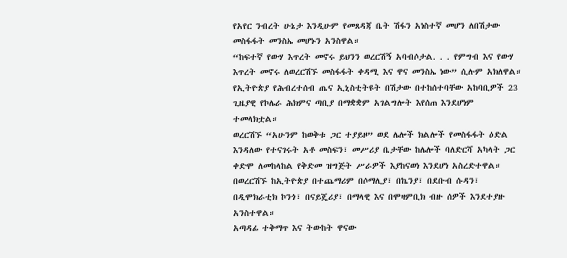የአየር ንብረት ሁኔታ እንዲሁም የመጸዳጃ ቤት ሽፋን አነስተኛ መሆን ለበሽታው መስፋፋት መንስኤ መሆኑን አንስዋል።
“ከፍተኛ የውሃ እጥረት መኖሩ ይህንን ወረርሽኝ አባብሶታል. . . የምግብ እና የውሃ እጥረት መኖሩ ለወረርሽኙ መስፋፋት ቀዳሚ እና ዋና መንስኤ ነው” ሲሉም አክለዋል።
የኢትዮጵያ የሕብረተሰብ ጤና ኢኒስቲትዩት በሽታው በተከሰተባቸው አከባቢዎች 23 ጊዜያዊ የኮሌራ ሕክምና ጣቢያ በማቋቋም አገልግሎት እየሰጠ እንደሆነም ተመላክቷል።
ወረርሽኙ “አሁንም ከወቅቱ ጋር ተያይዞ” ወደ ሌሎች ክልሎች የመስፋፋት ዕድል እንዳለው የተናገሩት አቶ መስፍን፣ መሥሪያ ቤታቸው ከሌሎች ባለድርሻ አካላት ጋር ቀድሞ ለመከላከል የቅድመ ዝግጅት ሥራዎች እያከናወነ እንደሆነ አስረድተዋል።
በወረርሽኙ ከኢትዮጵያ በተጨማሪም በሶማሊያ፣ በኬንያ፣ በደቡብ ሱዳን፣ በዲሞክራቲክ ኮንጎ፣ በናይጄሪያ፣ በማላዊ እና በሞዛምቢክ ብዙ ሰዎች እንደተያዙ አንስተዋል።
አጣዳፊ ተቅማጥ እና ትውከት ዋናው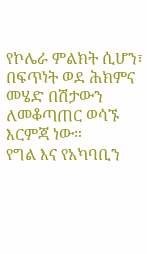የኮሌራ ምልክት ሲሆን፣ በፍጥነት ወደ ሕክምና መሄድ በሽታውን ለመቆጣጠር ወሳኙ እርምጃ ነው።
የግል እና የአካባቢን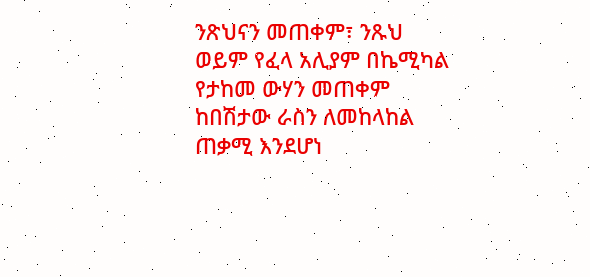ንጽህናን መጠቀም፣ ንጹህ ወይም የፈላ አሊያም በኬሚካል የታከመ ውሃን መጠቀም ከበሽታው ራስን ለመከላከል ጠቃሚ እንደሆነ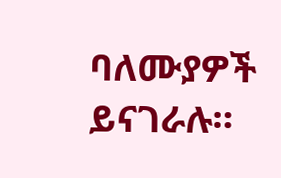ባለሙያዎች ይናገራሉ።